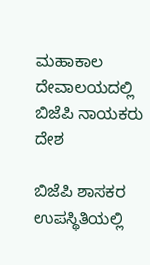ಮಹಾಕಾಲ ದೇವಾಲಯದಲ್ಲಿ ಬಿಜೆಪಿ ನಾಯಕರು
ದೇಶ

ಬಿಜೆಪಿ ಶಾಸಕರ ಉಪಸ್ಥಿತಿಯಲ್ಲಿ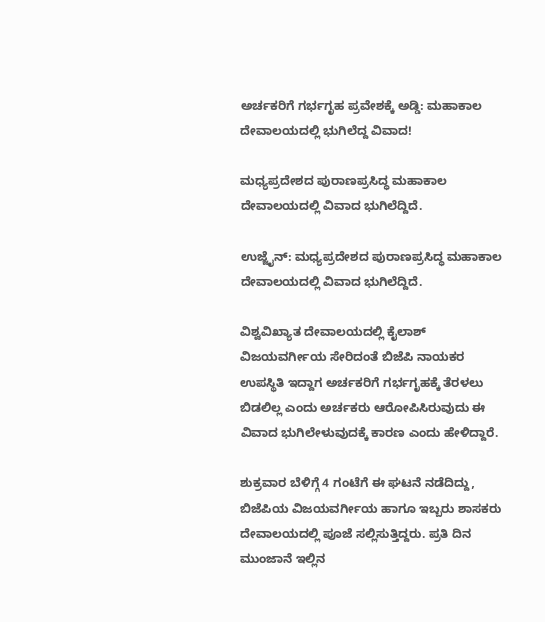ಅರ್ಚಕರಿಗೆ ಗರ್ಭಗೃಹ ಪ್ರವೇಶಕ್ಕೆ ಅಡ್ಡಿ: ಮಹಾಕಾಲ ದೇವಾಲಯದಲ್ಲಿ ಭುಗಿಲೆದ್ದ ವಿವಾದ!

ಮಧ್ಯಪ್ರದೇಶದ ಪುರಾಣಪ್ರಸಿದ್ಧ ಮಹಾಕಾಲ ದೇವಾಲಯದಲ್ಲಿ ವಿವಾದ ಭುಗಿಲೆದ್ದಿದೆ.

ಉಜ್ಜೈನ್: ಮಧ್ಯಪ್ರದೇಶದ ಪುರಾಣಪ್ರಸಿದ್ಧ ಮಹಾಕಾಲ ದೇವಾಲಯದಲ್ಲಿ ವಿವಾದ ಭುಗಿಲೆದ್ದಿದೆ.

ವಿಶ್ವವಿಖ್ಯಾತ ದೇವಾಲಯದಲ್ಲಿ ಕೈಲಾಶ್ ವಿಜಯವರ್ಗೀಯ ಸೇರಿದಂತೆ ಬಿಜೆಪಿ ನಾಯಕರ ಉಪಸ್ಥಿತಿ ಇದ್ದಾಗ ಅರ್ಚಕರಿಗೆ ಗರ್ಭಗೃಹಕ್ಕೆ ತೆರಳಲು ಬಿಡಲಿಲ್ಲ ಎಂದು ಅರ್ಚಕರು ಆರೋಪಿಸಿರುವುದು ಈ ವಿವಾದ ಭುಗಿಲೇಳುವುದಕ್ಕೆ ಕಾರಣ ಎಂದು ಹೇಳಿದ್ದಾರೆ.

ಶುಕ್ರವಾರ ಬೆಳಿಗ್ಗೆ 4 ಗಂಟೆಗೆ ಈ ಘಟನೆ ನಡೆದಿದ್ದು, ಬಿಜೆಪಿಯ ವಿಜಯವರ್ಗೀಯ ಹಾಗೂ ಇಬ್ಬರು ಶಾಸಕರು ದೇವಾಲಯದಲ್ಲಿ ಪೂಜೆ ಸಲ್ಲಿಸುತ್ತಿದ್ದರು. ಪ್ರತಿ ದಿನ ಮುಂಜಾನೆ ಇಲ್ಲಿನ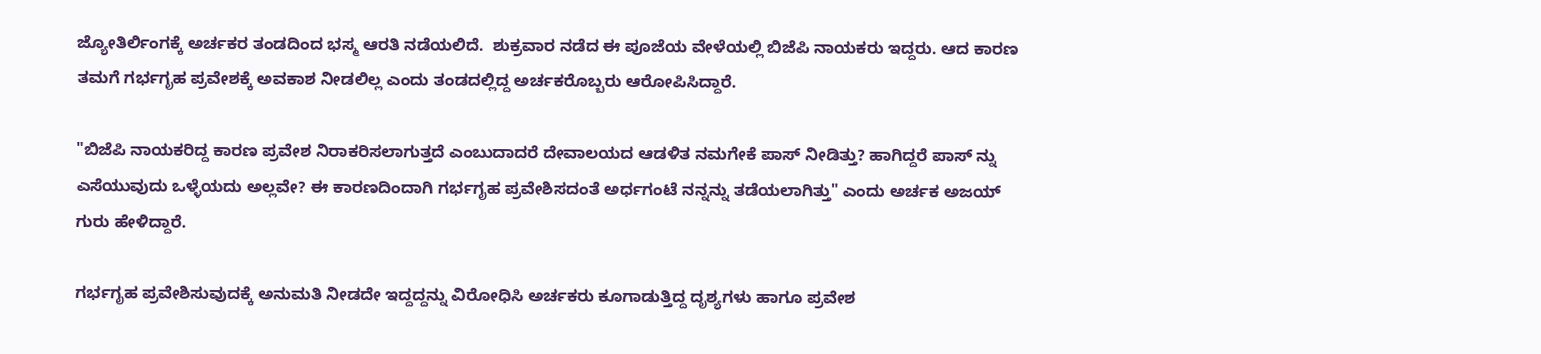ಜ್ಯೋತಿರ್ಲಿಂಗಕ್ಕೆ ಅರ್ಚಕರ ತಂಡದಿಂದ ಭಸ್ಮ ಆರತಿ ನಡೆಯಲಿದೆ.  ಶುಕ್ರವಾರ ನಡೆದ ಈ ಪೂಜೆಯ ವೇಳೆಯಲ್ಲಿ ಬಿಜೆಪಿ ನಾಯಕರು ಇದ್ದರು. ಆದ ಕಾರಣ ತಮಗೆ ಗರ್ಭಗೃಹ ಪ್ರವೇಶಕ್ಕೆ ಅವಕಾಶ ನೀಡಲಿಲ್ಲ ಎಂದು ತಂಡದಲ್ಲಿದ್ದ ಅರ್ಚಕರೊಬ್ಬರು ಆರೋಪಿಸಿದ್ದಾರೆ.

"ಬಿಜೆಪಿ ನಾಯಕರಿದ್ದ ಕಾರಣ ಪ್ರವೇಶ ನಿರಾಕರಿಸಲಾಗುತ್ತದೆ ಎಂಬುದಾದರೆ ದೇವಾಲಯದ ಆಡಳಿತ ನಮಗೇಕೆ ಪಾಸ್ ನೀಡಿತ್ತು? ಹಾಗಿದ್ದರೆ ಪಾಸ್ ನ್ನು ಎಸೆಯುವುದು ಒಳ್ಳೆಯದು ಅಲ್ಲವೇ? ಈ ಕಾರಣದಿಂದಾಗಿ ಗರ್ಭಗೃಹ ಪ್ರವೇಶಿಸದಂತೆ ಅರ್ಧಗಂಟೆ ನನ್ನನ್ನು ತಡೆಯಲಾಗಿತ್ತು" ಎಂದು ಅರ್ಚಕ ಅಜಯ್ ಗುರು ಹೇಳಿದ್ದಾರೆ.

ಗರ್ಭಗೃಹ ಪ್ರವೇಶಿಸುವುದಕ್ಕೆ ಅನುಮತಿ ನೀಡದೇ ಇದ್ದದ್ದನ್ನು ವಿರೋಧಿಸಿ ಅರ್ಚಕರು ಕೂಗಾಡುತ್ತಿದ್ದ ದೃಶ್ಯಗಳು ಹಾಗೂ ಪ್ರವೇಶ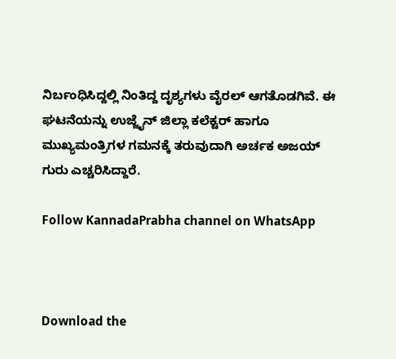ನಿರ್ಬಂಧಿಸಿದ್ದಲ್ಲಿ ನಿಂತಿದ್ದ ದೃಶ್ಯಗಳು ವೈರಲ್ ಆಗತೊಡಗಿವೆ. ಈ ಘಟನೆಯನ್ನು ಉಜ್ಜೈನ್ ಜಿಲ್ಲಾ ಕಲೆಕ್ಟರ್ ಹಾಗೂ ಮುಖ್ಯಮಂತ್ರಿಗಳ ಗಮನಕ್ಕೆ ತರುವುದಾಗಿ ಅರ್ಚಕ ಅಜಯ್ ಗುರು ಎಚ್ಚರಿಸಿದ್ದಾರೆ.

Follow KannadaPrabha channel on WhatsApp



Download the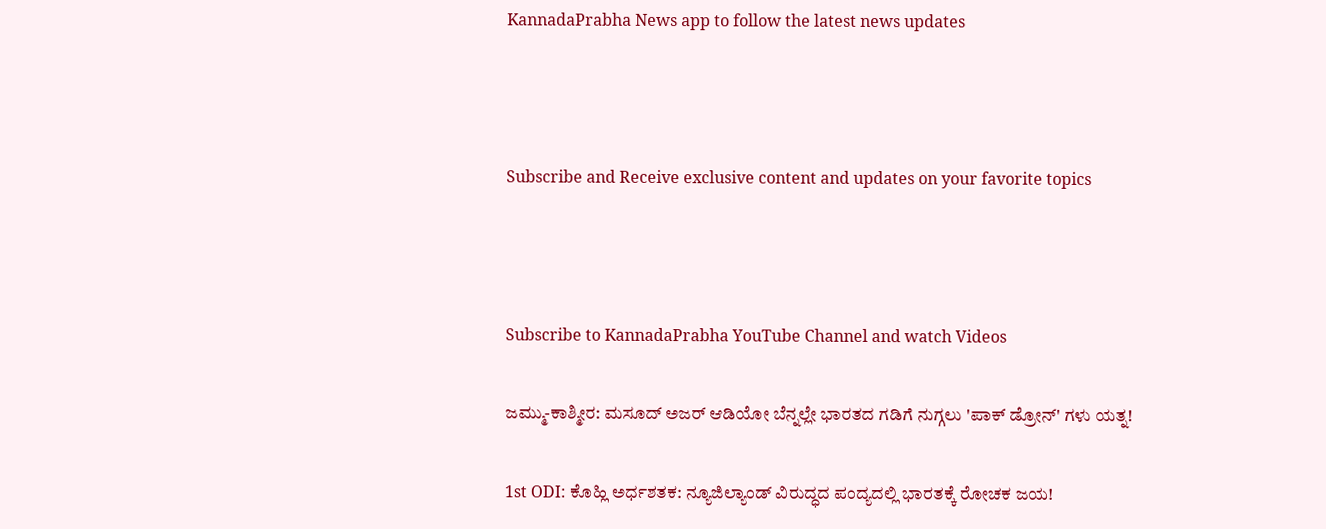KannadaPrabha News app to follow the latest news updates



Subscribe and Receive exclusive content and updates on your favorite topics



Subscribe to KannadaPrabha YouTube Channel and watch Videos

ಜಮ್ಮು-ಕಾಶ್ಮೀರ: ಮಸೂದ್ ಅಜರ್ ಆಡಿಯೋ ಬೆನ್ನಲ್ಲೇ ಭಾರತದ ಗಡಿಗೆ ನುಗ್ಗಲು 'ಪಾಕ್ ಡ್ರೋನ್' ಗಳು ಯತ್ನ!

1st ODI: ಕೊಹ್ಲಿ ಅರ್ಧಶತಕ: ನ್ಯೂಜಿಲ್ಯಾಂಡ್ ವಿರುದ್ಧದ ಪಂದ್ಯದಲ್ಲಿ ಭಾರತಕ್ಕೆ ರೋಚಕ ಜಯ!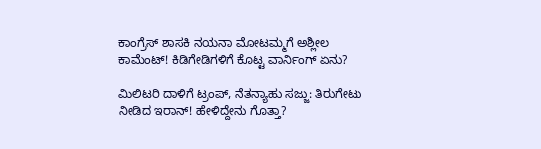ಕಾಂಗ್ರೆಸ್ ಶಾಸಕಿ ನಯನಾ ಮೋಟಮ್ಮಗೆ ಅಶ್ಲೀಲ ಕಾಮೆಂಟ್! ಕಿಡಿಗೇಡಿಗಳಿಗೆ ಕೊಟ್ಟ ವಾರ್ನಿಂಗ್ ಏನು?

ಮಿಲಿಟರಿ ದಾಳಿಗೆ ಟ್ರಂಪ್, ನೆತನ್ಯಾಹು ಸಜ್ಜು: ತಿರುಗೇಟು ನೀಡಿದ ಇರಾನ್! ಹೇಳಿದ್ದೇನು ಗೊತ್ತಾ?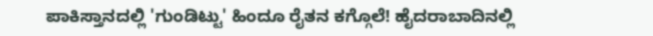ಪಾಕಿಸ್ತಾನದಲ್ಲಿ 'ಗುಂಡಿಟ್ಟು' ಹಿಂದೂ ರೈತನ ಕಗ್ಗೊಲೆ! ಹೈದರಾಬಾದಿನಲ್ಲಿ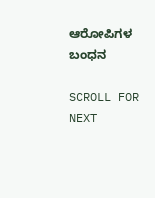ಆರೋಪಿಗಳ ಬಂಧನ

SCROLL FOR NEXT